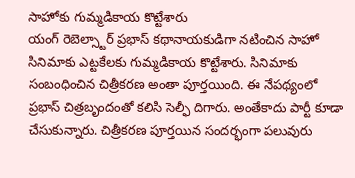సాహోకు గుమ్మడికాయ కొట్టేశారు
యంగ్ రెబెల్స్టార్ ప్రభాస్ కథానాయకుడిగా నటించిన సాహో సినిమాకు ఎట్టకేలకు గుమ్మడికాయ కొట్టేశారు. సినిమాకు సంబంధించిన చిత్రీకరణ అంతా పూర్తయింది. ఈ నేపథ్యంలో ప్రభాస్ చిత్రబృందంతో కలిసి సెల్ఫీ దిగారు. అంతేకాదు పార్టీ కూడా చేసుకున్నారు. చిత్రీకరణ పూర్తయిన సందర్భంగా పలువురు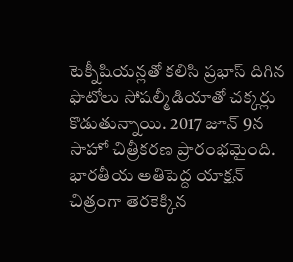టెక్నీషియన్లతో కలిసి ప్రభాస్ దిగిన ఫొటోలు సోషల్మీడియాతో చక్కర్లు కొడుతున్నాయి. 2017 జూన్ 9న సాహో చిత్రీకరణ ప్రారంభమైంది. భారతీయ అతిపెద్ద యాక్షన్ చిత్రంగా తెరకెక్కిన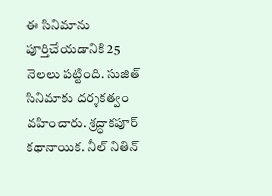ఈ సినిమాను పూర్తిచేయడానికి 25 నెలలు పట్టింది. సుజిత్ సినిమాకు దర్శకత్వం వహించారు. శ్రద్ధాకపూర్ కథానాయిక. నీల్ నితిన్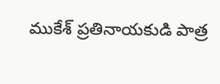ముకేశ్ ప్రతినాయకుడి పాత్ర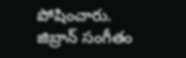పోషించారు. జిబ్రాన్ సంగీతం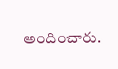అందించారు.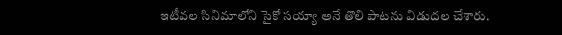ఇటీవల సినిమాలోని సైకో సయ్యా అనే తొలి పాటను విడుదల చేశారు.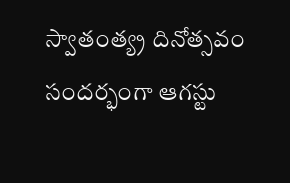స్వాతంత్య్ర దినోత్సవం సందర్భంగా ఆగస్టు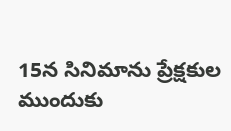15న సినిమాను ప్రేక్షకుల ముందుకు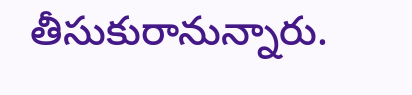తీసుకురానున్నారు.